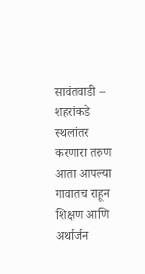सावंतवाडी – शहरांकडे स्थलांतर करणारा तरुण आता आपल्या गावातच राहून शिक्षण आणि अर्थार्जन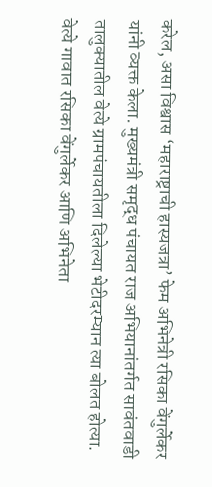करेल, असा विश्वास ‘महाराष्ट्राची हास्यजत्रा’ फेम अभिनेत्री रसिका वेंगुर्लेकर यांनी व्यक्त केला. मुख्यमंत्री समृद्ध पंचायत राज अभियानांतर्गत सावंतवाडी तालुक्यातील वेत्ये ग्रामपंचायतीला दिलेल्या भेटीदरम्यान त्या बोलत होत्या.
वेत्ये गावात रसिका वेंगुर्लेकर आणि अभिनेता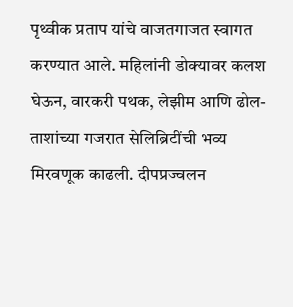पृथ्वीक प्रताप यांचे वाजतगाजत स्वागत करण्यात आले. महिलांनी डोक्यावर कलश घेऊन, वारकरी पथक, लेझीम आणि ढोल-ताशांच्या गजरात सेलिब्रिटींची भव्य मिरवणूक काढली. दीपप्रज्वलन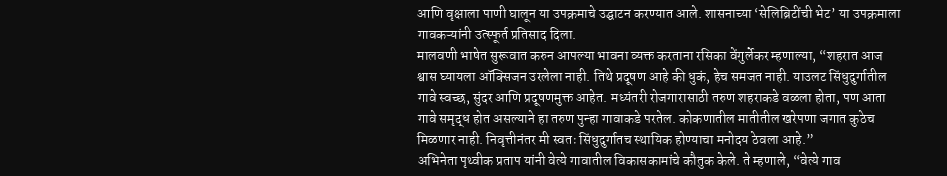आणि वृक्षाला पाणी घालून या उपक्रमाचे उद्घाटन करण्यात आले. शासनाच्या ‘सेलिब्रिटींची भेट’ या उपक्रमाला गावकऱ्यांनी उत्स्फूर्त प्रतिसाद दिला.
मालवणी भाषेत सुरूवात करुन आपल्या भावना व्यक्त करताना रसिका वेंगुर्लेकर म्हणाल्या, “शहरात आज श्वास घ्यायला ऑक्सिजन उरलेला नाही. तिथे प्रदूषण आहे की धुकं, हेच समजत नाही. याउलट सिंधुदुर्गातील गावे स्वच्छ, सुंदर आणि प्रदूषणमुक्त आहेत. मध्यंतरी रोजगारासाठी तरुण शहराकडे वळला होता, पण आता गावे समृद्ध होत असल्याने हा तरुण पुन्हा गावाकडे परतेल. कोकणातील मातीतील खरेपणा जगात कुठेच मिळणार नाही. निवृत्तीनंतर मी स्वतः सिंधुदुर्गातच स्थायिक होण्याचा मनोदय ठेवला आहे.”
अभिनेता पृथ्वीक प्रताप यांनी वेत्ये गावातील विकासकामांचे कौतुक केले. ते म्हणाले, “वेत्ये गाव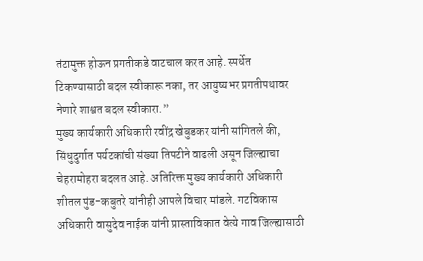तंटामुक्त होऊन प्रगतीकडे वाटचाल करत आहे. स्पर्धेत टिकण्यासाठी बदल स्वीकारू नका, तर आयुष्यभर प्रगतीपथावर नेणारे शाश्वत बदल स्वीकारा.”
मुख्य कार्यकारी अधिकारी रवींद्र खेबुडकर यांनी सांगितले की, सिंधुदुर्गात पर्यटकांची संख्या तिपटीने वाढली असून जिल्ह्याचा चेहरामोहरा बदलत आहे. अतिरिक्त मुख्य कार्यकारी अधिकारी शीतल पुंड-कबुतरे यांनीही आपले विचार मांडले. गटविकास अधिकारी वासुदेव नाईक यांनी प्रास्ताविकात वेत्ये गाव जिल्ह्यासाठी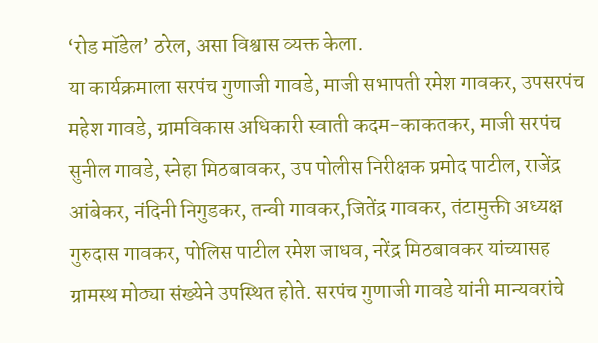‘रोड मॉडेल’ ठरेल, असा विश्वास व्यक्त केला.
या कार्यक्रमाला सरपंच गुणाजी गावडे, माजी सभापती रमेश गावकर, उपसरपंच महेश गावडे, ग्रामविकास अधिकारी स्वाती कदम-काकतकर, माजी सरपंच सुनील गावडे, स्नेहा मिठबावकर, उप पोलीस निरीक्षक प्रमोद पाटील, राजेंद्र आंबेकर, नंदिनी निगुडकर, तन्वी गावकर,जितेंद्र गावकर, तंटामुक्ती अध्यक्ष गुरुदास गावकर, पोलिस पाटील रमेश जाधव, नरेंद्र मिठबावकर यांच्यासह ग्रामस्थ मोठ्या संख्येने उपस्थित होते. सरपंच गुणाजी गावडे यांनी मान्यवरांचे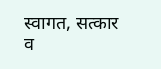स्वागत, सत्कार व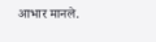आभार मानले.